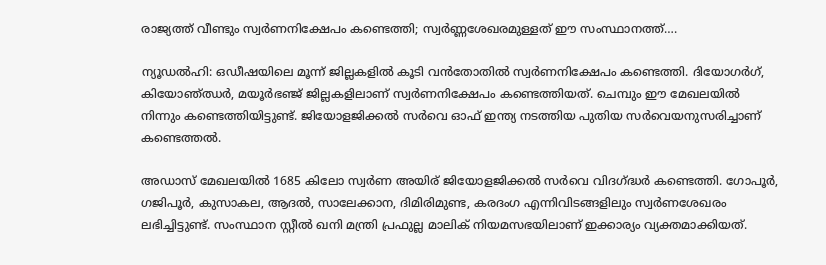രാജ്യത്ത് വീണ്ടും സ്വർണനിക്ഷേപം കണ്ടെത്തി; സ്വർണ്ണശേഖരമുള്ളത് ഈ സംസ്ഥാനത്ത്….

ന്യൂഡൽഹി: ഒഡീഷയിലെ മൂന്ന് ജില്ലകളിൽ കൂടി വൻതോതിൽ സ്വർണനിക്ഷേപം കണ്ടെത്തി. ദിയോഗർഗ്, കിയോഞ്ഝർ, മയൂർഭഞ്ജ് ജില്ലകളിലാണ് സ്വർണനിക്ഷേപം കണ്ടെത്തിയത്. ചെമ്പും ഈ മേഖലയിൽ നിന്നും കണ്ടെത്തിയിട്ടുണ്ട്. ജിയോളജിക്കൽ സർവെ ഓഫ് ഇന്ത്യ നടത്തിയ പുതിയ സർവെയനുസരിച്ചാണ് കണ്ടെത്തൽ.

അഡാസ് മേഖലയിൽ 1685 കിലോ സ്വർണ അയിര് ജിയോളജിക്കൽ സർവെ വിദഗ്ദ്ധർ കണ്ടെത്തി. ഗോപൂർ, ഗജിപൂർ, കുസാകല, ആദൽ, സാലേക്കാന, ദിമിരിമുണ്ട, കരദംഗ എന്നിവിടങ്ങളിലും സ്വർണശേഖരം ലഭിച്ചിട്ടുണ്ട്. സംസ്ഥാന സ്റ്റീൽ ഖനി മന്ത്രി പ്രഫുല്ല മാലിക് നിയമസഭയിലാണ് ഇക്കാര്യം വ്യക്തമാക്കിയത്.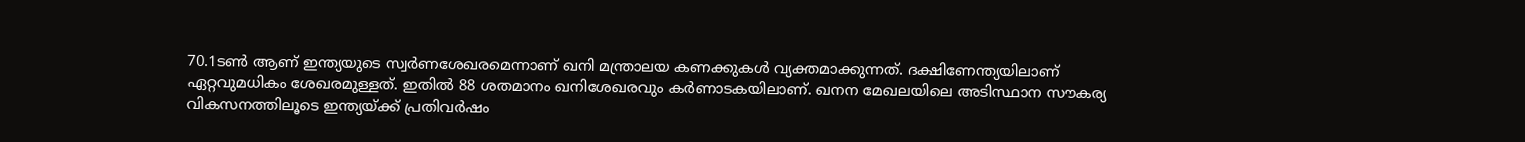70.1ടൺ ആണ് ഇന്ത്യയുടെ സ്വർണശേഖരമെന്നാണ് ഖനി മന്ത്രാലയ കണക്കുകൾ വ്യക്തമാക്കുന്നത്. ദക്ഷിണേന്ത്യയിലാണ് ഏറ്റവുമധികം ശേഖരമുള്ളത്. ഇതിൽ 88 ശതമാനം ഖനിശേഖരവും കർണാടകയിലാണ്. ഖനന മേഖലയിലെ അടിസ്ഥാന സൗകര്യ വികസനത്തിലൂടെ ഇന്ത്യയ്ക്ക് പ്രതിവർഷം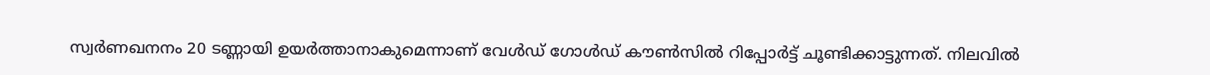സ്വർണഖനനം 20 ടണ്ണായി ഉയർത്താനാകുമെന്നാണ് വേൾഡ് ഗോൾഡ് കൗൺസിൽ റിപ്പോർട്ട് ചൂണ്ടിക്കാട്ടുന്നത്. നിലവിൽ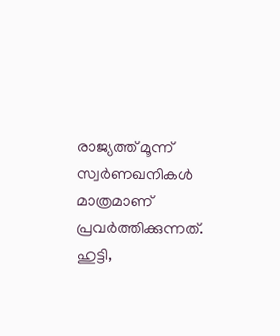രാജ്യത്ത് മൂന്ന് സ്വർണഖനികൾ മാത്രമാണ് പ്രവർത്തിക്കുന്നത്. ഹുട്ടി,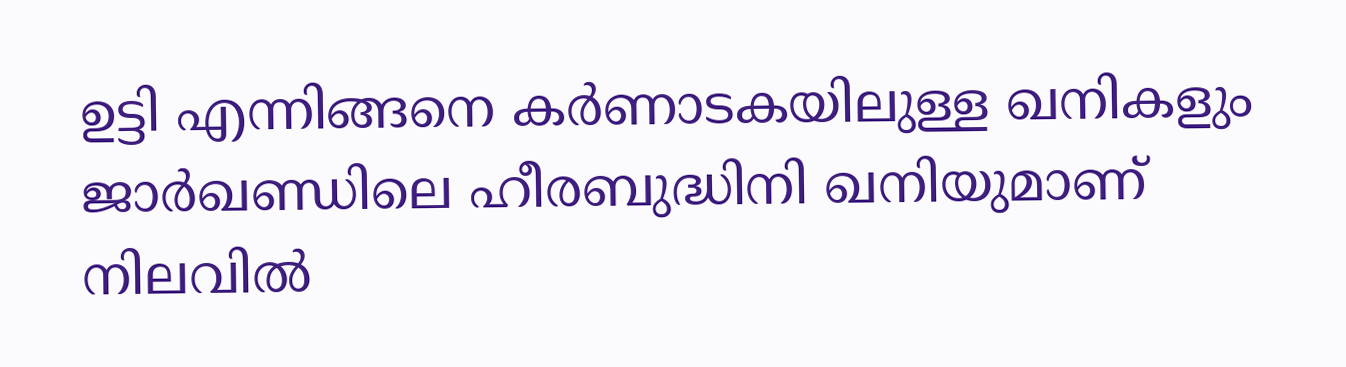ഉട്ടി എന്നിങ്ങനെ കർണാടകയിലുള്ള ഖനികളും ജാർഖണ്ഡിലെ ഹീരബുദ്ധിനി ഖനിയുമാണ് നിലവിൽ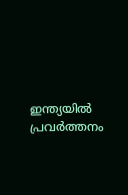ഇന്ത്യയിൽ പ്രവർത്തനം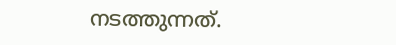നടത്തുന്നത്.